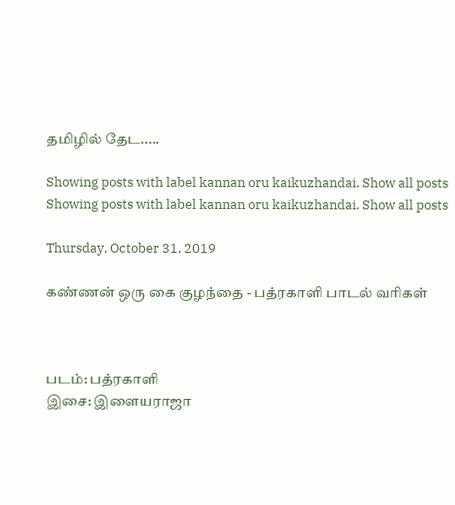தமிழில் தேட.....

Showing posts with label kannan oru kaikuzhandai. Show all posts
Showing posts with label kannan oru kaikuzhandai. Show all posts

Thursday, October 31, 2019

கண்ணன் ஒரு கை குழந்தை - பத்ரகாளி பாடல் வரிகள்



படம்: பத்ரகாளி
இசை: இளையராஜா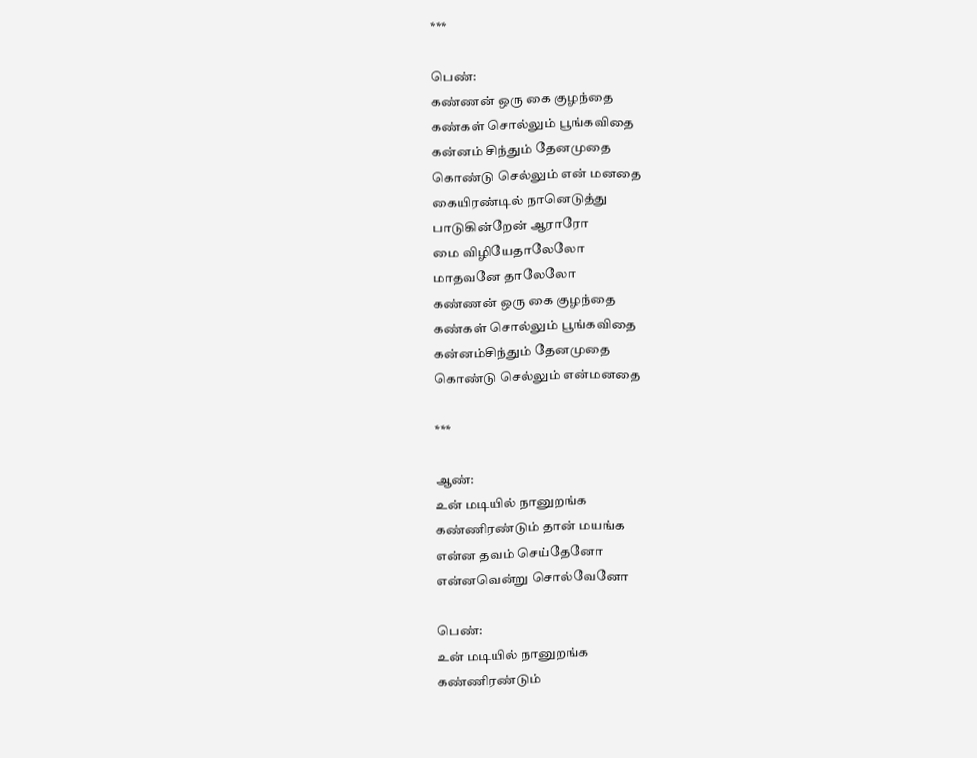***

பெண்:
கண்ணன் ஒரு கை குழந்தை
கண்கள் சொல்லும் பூங்கவிதை
கன்னம் சிந்தும் தேனமுதை
கொண்டு செல்லும் என் மனதை
கையிரண்டில் நானெடுத்து
பாடுகின்றேன் ஆராரோ
மை விழியேதாலேலோ
மாதவனே தாலேலோ
கண்ணன் ஒரு கை குழந்தை
கண்கள் சொல்லும் பூங்கவிதை
கன்னம்சிந்தும் தேனமுதை
கொண்டு செல்லும் என்மனதை

***

ஆண்:
உன் மடியில் நானுறங்க
கண்ணிரண்டும் தான் மயங்க
என்ன தவம் செய்தேனோ
என்னவென்று சொல்வேனோ

பெண்:
உன் மடியில் நானுறங்க
கண்ணிரண்டும்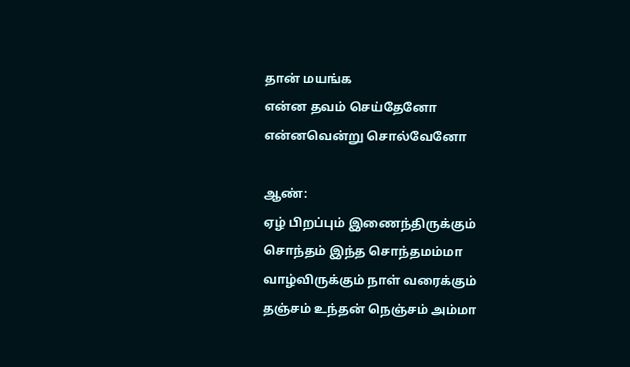தான் மயங்க
என்ன தவம் செய்தேனோ
என்னவென்று சொல்வேனோ

ஆண்:
ஏழ் பிறப்பும் இணைந்திருக்கும்
சொந்தம் இந்த சொந்தமம்மா
வாழ்விருக்கும் நாள் வரைக்கும்
தஞ்சம் உந்தன் நெஞ்சம் அம்மா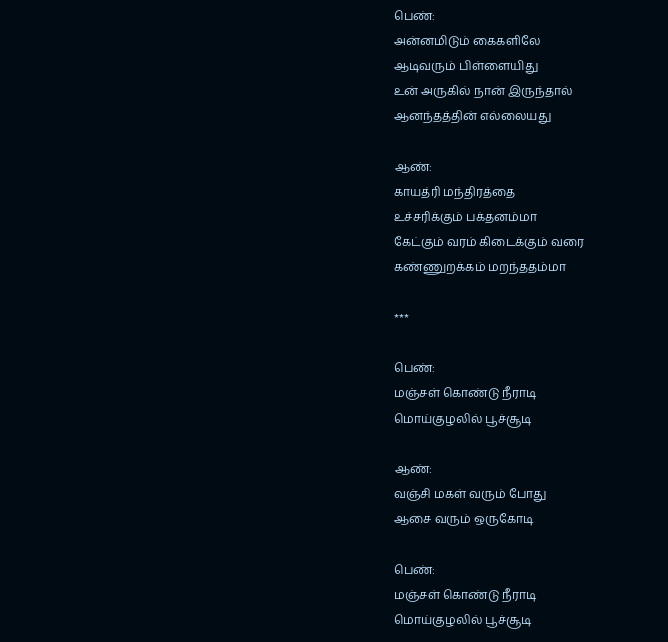பெண்:
அன்னமிடும் கைகளிலே
ஆடிவரும் பிள்ளையிது
உன் அருகில் நான் இருந்தால்
ஆனந்தத்தின் எல்லையது

ஆண்:
காயத்ரி மந்திரத்தை
உச்சரிக்கும் பக்தனம்மா
கேட்கும் வரம் கிடைக்கும் வரை
கண்ணுறக்கம் மறந்ததம்மா

***

பெண்:
மஞ்சள் கொண்டு நீராடி
மொய்குழலில் பூச்சூடி

ஆண்:
வஞ்சி மகள் வரும் போது
ஆசை வரும் ஒருகோடி

பெண்:
மஞ்சள் கொண்டு நீராடி
மொய்குழலில் பூச்சூடி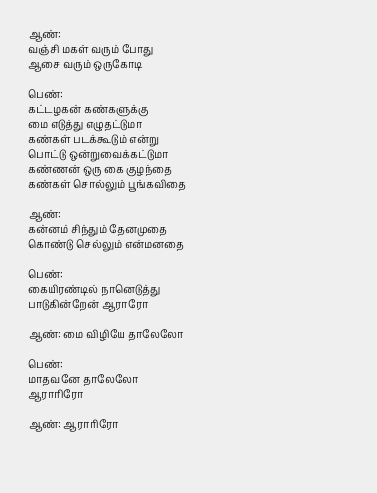ஆண்:
வஞ்சி மகள் வரும் போது
ஆசை வரும் ஒருகோடி

பெண்:
கட்டழகன் கண்களுக்கு
மை எடுத்து எழுதட்டுமா
கண்கள் படக்கூடும் என்று
பொட்டு ஒன்றுவைக்கட்டுமா
கண்ணன் ஒரு கை குழந்தை
கண்கள் சொல்லும் பூங்கவிதை

ஆண்:
கன்னம் சிந்தும் தேனமுதை
கொண்டு செல்லும் என்மனதை

பெண்:
கையிரண்டில் நானெடுத்து
பாடுகின்றேன் ஆராரோ

ஆண்: மை விழியே தாலேலோ

பெண்:
மாதவனே தாலேலோ
ஆராரிரோ

ஆண்: ஆராரிரோ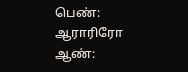பெண்: ஆராரிரோ
ஆண்: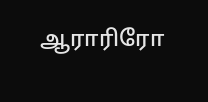ஆராரிரோ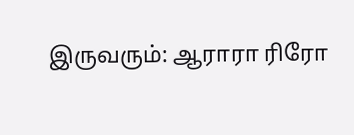இருவரும்: ஆராரா ரிரோ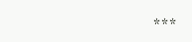***